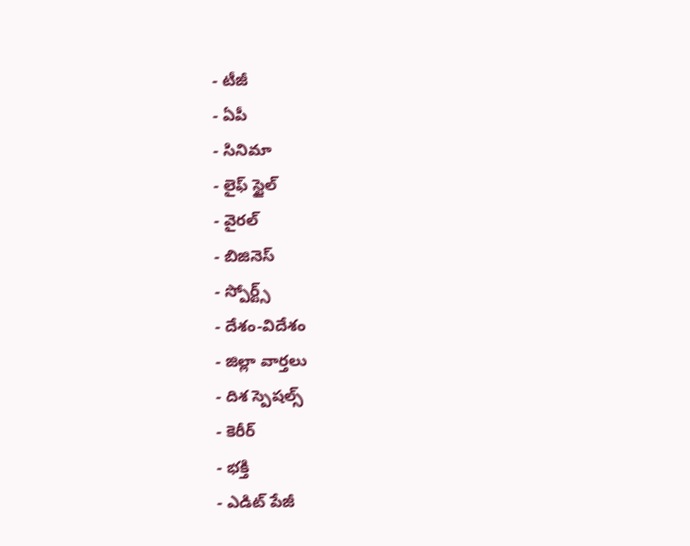- టీజీ
- ఏపీ
- సినిమా
- లైఫ్ స్టైల్
- వైరల్
- బిజినెస్
- స్పోర్ట్స్
- దేశం-విదేశం
- జిల్లా వార్తలు
- దిశ స్పెషల్స్
- కెరీర్
- భక్తి
- ఎడిట్ పేజీ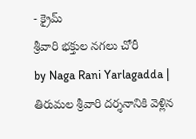- క్రైమ్
శ్రీవారి భక్తుల నగలు చోరీ
by Naga Rani Yarlagadda |
తిరుమల శ్రీవారి దర్శనానికి వెళ్లిన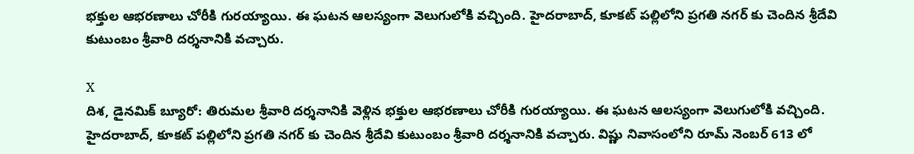భక్తుల ఆభరణాలు చోరీకి గురయ్యాయి. ఈ ఘటన ఆలస్యంగా వెలుగులోకి వచ్చింది. హైదరాబాద్, కూకట్ పల్లిలోని ప్రగతి నగర్ కు చెందిన శ్రీదేవి కుటుంబం శ్రీవారి దర్శనానికి వచ్చారు.

X
దిశ, డైనమిక్ బ్యూరో: తిరుమల శ్రీవారి దర్శనానికి వెళ్లిన భక్తుల ఆభరణాలు చోరీకి గురయ్యాయి. ఈ ఘటన ఆలస్యంగా వెలుగులోకి వచ్చింది. హైదరాబాద్, కూకట్ పల్లిలోని ప్రగతి నగర్ కు చెందిన శ్రీదేవి కుటుంబం శ్రీవారి దర్శనానికి వచ్చారు. విష్ణు నివాసంలోని రూమ్ నెంబర్ 613 లో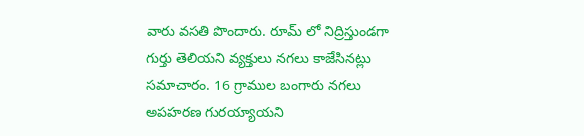వారు వసతి పొందారు. రూమ్ లో నిద్రిస్తుండగా గుర్తు తెలియని వ్యక్తులు నగలు కాజేసినట్లు సమాచారం. 16 గ్రాముల బంగారు నగలు అపహరణ గురయ్యాయని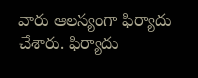వారు ఆలస్యంగా ఫిర్యాదు చేశారు. ఫిర్యాదు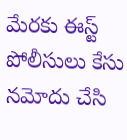మేరకు ఈస్ట్ పోలీసులు కేసు నమోదు చేసి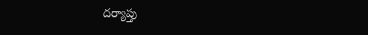దర్యాప్తు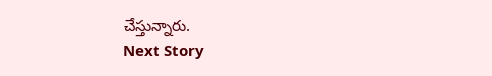చేస్తున్నారు.
Next Story